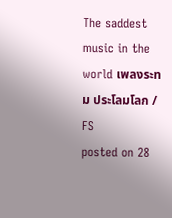The saddest music in the world เพลงระทม ประโลมโลก / FS
posted on 28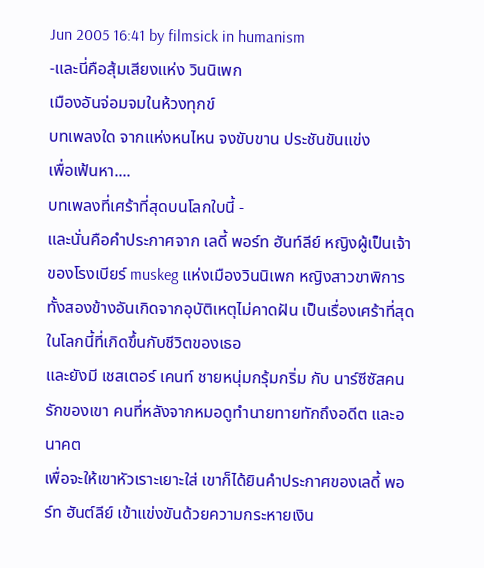Jun 2005 16:41 by filmsick in humanism
-และนี่คือสุ้มเสียงแห่ง วินนิเพก
เมืองอันจ่อมจมในห้วงทุกข์
บทเพลงใด จากแห่งหนไหน จงขับขาน ประชันขันแข่ง
เพื่อเฟ้นหา....
บทเพลงที่เศร้าที่สุดบนโลกใบนี้ -
และนั่นคือคำประกาศจาก เลดี้ พอร์ท ฮันท์ลีย์ หญิงผู้เป็นเจ้าของโรงเบียร์ muskeg แห่งเมืองวินนิเพก หญิงสาวขาพิการทั้งสองข้างอันเกิดจากอุบัติเหตุไม่คาดฝัน เป็นเรื่องเศร้าที่สุดในโลกนี้ที่เกิดขึ้นกับชีวิตของเธอ
และยังมี เชสเตอร์ เคนท์ ชายหนุ่มกรุ้มกริ่ม กับ นาร์ซีซัสคนรักของเขา คนที่หลังจากหมอดูทำนายทายทักถึงอดีต และอนาคต
เพื่อจะให้เขาหัวเราะเยาะใส่ เขาก็ได้ยินคำประกาศของเลดี้ พอร์ท ฮันต์ลีย์ เข้าแข่งขันด้วยความกระหายเงิน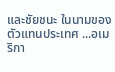และชัยชนะ ในนามของตัวแทนประเทศ ...อเมริกา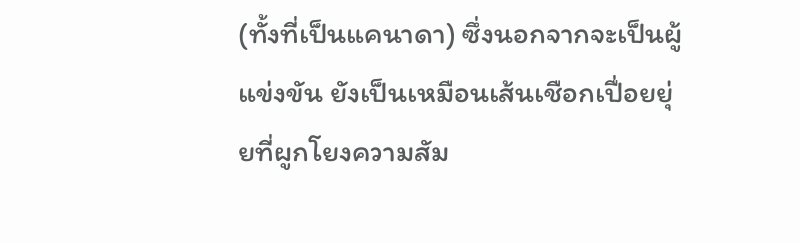(ทั้งที่เป็นแคนาดา) ซึ่งนอกจากจะเป็นผู้แข่งขัน ยังเป็นเหมือนเส้นเชือกเปื่อยยุ่ยที่ผูกโยงความสัม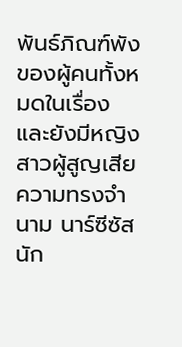พันธ์ภิณฑ์พังของผู้คนทั้งหมดในเรื่อง
และยังมีหญิงสาวผู้สูญเสียความทรงจำนาม นาร์ซีซัส นัก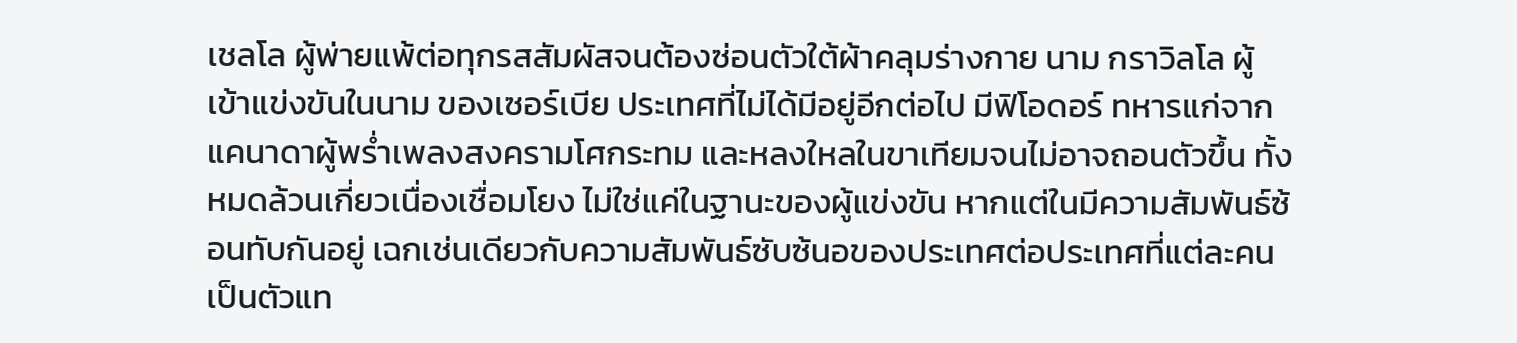เชลโล ผู้พ่ายแพ้ต่อทุกรสสัมผัสจนต้องซ่อนตัวใต้ผ้าคลุมร่างกาย นาม กราวิลโล ผู้เข้าแข่งขันในนาม ของเซอร์เบีย ประเทศที่ไม่ได้มีอยู่อีกต่อไป มีฟิโอดอร์ ทหารแก่จากแคนาดาผู้พร่ำเพลงสงครามโศกระทม และหลงใหลในขาเทียมจนไม่อาจถอนตัวขึ้น ทั้งหมดล้วนเกี่ยวเนื่องเชื่อมโยง ไม่ใช่แค่ในฐานะของผู้แข่งขัน หากแต่ในมีความสัมพันธ์ซ้อนทับกันอยู่ เฉกเช่นเดียวกับความสัมพันธ์ซับซ้นอของประเทศต่อประเทศที่แต่ละคนเป็นตัวแท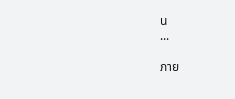น
...

ภาย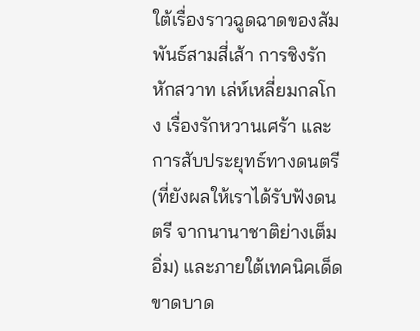ใต้เรื่องราวฉูดฉาดของสัมพันธ์สามสี่เส้า การชิงรักหักสวาท เล่ห์เหลี่ยมกลโกง เรื่องรักหวานเศร้า และการสับประยุทธ์ทางดนตรี (ที่ยังผลให้เราได้รับฟังดนตรี จากนานาชาติย่างเต็มอิ่ม) และภายใต้เทคนิคเด็ดขาดบาด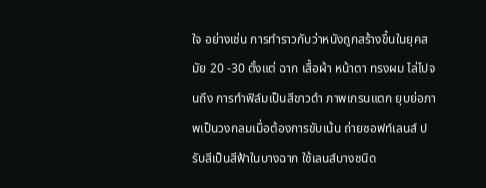ใจ อย่างเช่น การทำราวกับว่าหนังถูกสร้างขึ้นในยุคสมัย 20 -30 ตั้งแต่ ฉาก เสื้อผ้า หน้าตา ทรงผม ไล่ไปจนถึง การทำฟิล์มเป็นสีขาวดำ ภาพเกรนแตก ยุบย่อภาพเป็นวงกลมเมื่อต้องการขับเน้น ถ่ายซอฟท์เลนส์ ปรับสีเป็นสีฟ้าในบางฉาก ใช้เลนส์บางชนิด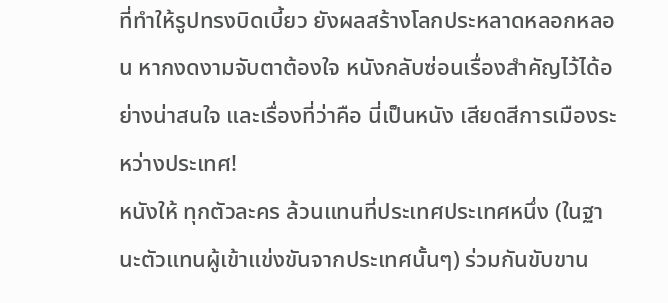ที่ทำให้รูปทรงบิดเบี้ยว ยังผลสร้างโลกประหลาดหลอกหลอน หากงดงามจับตาต้องใจ หนังกลับซ่อนเรื่องสำคัญไว้ได้อย่างน่าสนใจ และเรื่องที่ว่าคือ นี่เป็นหนัง เสียดสีการเมืองระหว่างประเทศ!
หนังให้ ทุกตัวละคร ล้วนแทนที่ประเทศประเทศหนึ่ง (ในฐานะตัวแทนผู้เข้าแข่งขันจากประเทศนั้นๆ) ร่วมกันขับขาน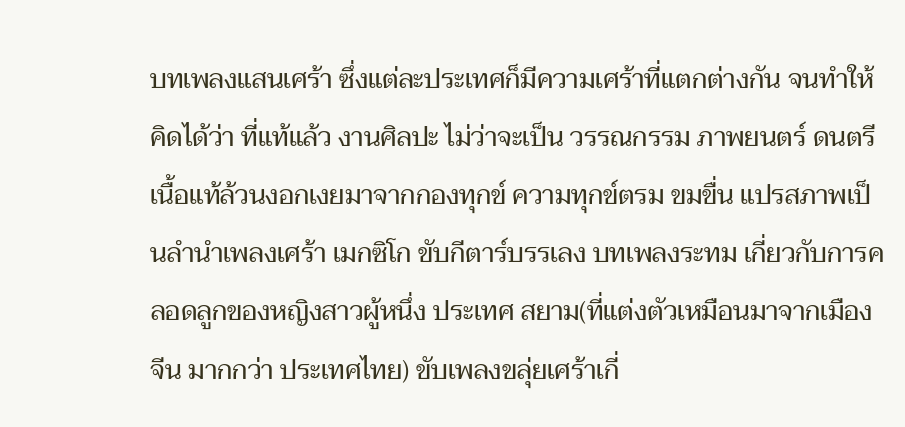บทเพลงแสนเศร้า ซึ่งแต่ละประเทศก็มีความเศร้าที่แตกต่างกัน จนทำให้คิดได้ว่า ที่แท้แล้ว งานศิลปะ ไม่ว่าจะเป็น วรรณกรรม ภาพยนตร์ ดนตรี เนื้อแท้ล้วนงอกเงยมาจากกองทุกข์ ความทุกข์ตรม ขมขื่น แปรสภาพเป็นลำนำเพลงเศร้า เมกซิโก ขับกีตาร์บรรเลง บทเพลงระทม เกี่ยวกับการคลอดลูกของหญิงสาวผู้หนึ่ง ประเทศ สยาม(ที่แต่งตัวเหมือนมาจากเมืองจีน มากกว่า ประเทศไทย) ขับเพลงขลุ่ยเศร้าเกี่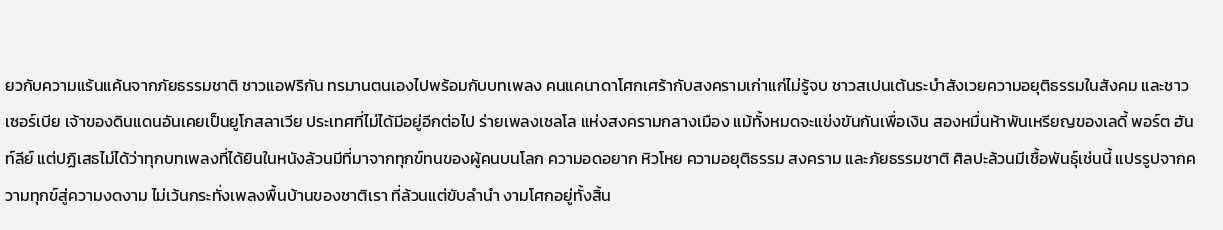ยวกับความแร้นแค้นจากภัยธรรมชาติ ชาวแอฟริกัน ทรมานตนเองไปพร้อมกับบทเพลง คนแคนาดาโศกเศร้ากับสงครามเก่าแก่ไม่รู้จบ ชาวสเปนเต้นระบำสังเวยความอยุติธรรมในสังคม และชาวเซอร์เบีย เจ้าของดินแดนอันเคยเป็นยูโกสลาเวีย ประเทศที่ไม่ได้มีอยู่อีกต่อไป ร่ายเพลงเชลโล แห่งสงครามกลางเมือง แม้ทั้งหมดจะแข่งขันกันเพื่อเงิน สองหมื่นห้าพันเหรียญของเลดี้ พอร์ต ฮันท์ลีย์ แต่ปฏิเสธไม่ได้ว่าทุกบทเพลงที่ได้ยินในหนังล้วนมีที่มาจากทุกข์ทนของผู้คนบนโลก ความอดอยาก หิวโหย ความอยุติธรรม สงคราม และภัยธรรมชาติ ศิลปะล้วนมีเชื้อพันธุ์เช่นนี้ แปรรูปจากความทุกข์สู่ความงดงาม ไม่เว้นกระทั่งเพลงพื้นบ้านของชาติเรา ที่ล้วนแต่ขับลำนำ งามโศกอยู่ทั้งสิ้น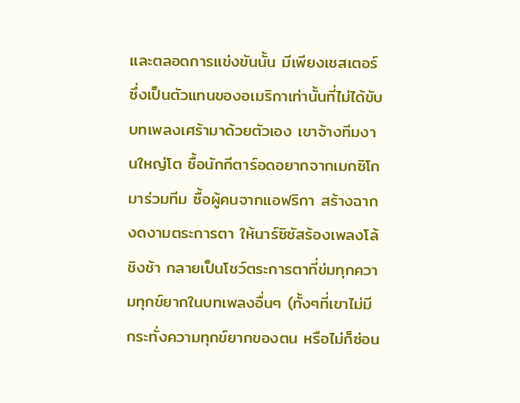และตลอดการแข่งขันนั้น มีเพียงเชสเตอร์ ซึ่งเป็นตัวแทนของอเมริกาเท่านั้นที่ไม่ได้ขับบทเพลงเศร้ามาด้วยตัวเอง เขาจ้างทีมงานใหญ่โต ซื้อนักกีตาร์อดอยากจากเมกซิโกมาร่วมทีม ซื้อผู้คนจากแอฟริกา สร้างฉากงดงามตระการตา ให้นาร์ซิซัสร้องเพลงโล้ชิงช้า กลายเป็นโชว์ตระการตาที่ข่มทุกความทุกข์ยากในบทเพลงอื่นๆ (ทั้งๆที่เขาไม่มีกระทั่งความทุกข์ยากของตน หรือไม่ก็ซ่อน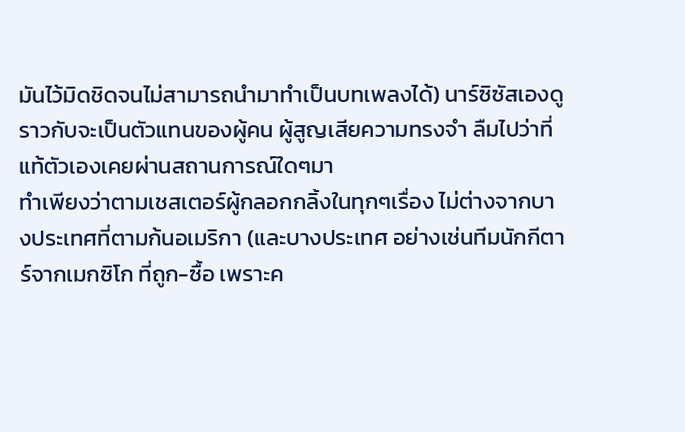มันไว้มิดชิดจนไม่สามารถนำมาทำเป็นบทเพลงได้) นาร์ซิซัสเองดูราวกับจะเป็นตัวแทนของผู้คน ผู้สูญเสียความทรงจำ ลืมไปว่าที่แท้ตัวเองเคยผ่านสถานการณ์ใดๆมา
ทำเพียงว่าตามเชสเตอร์ผู้กลอกกลิ้งในทุกๆเรื่อง ไม่ต่างจากบางประเทศที่ตามก้นอเมริกา (และบางประเทศ อย่างเช่นทีมนักกีตาร์จากเมกซิโก ที่ถูก-ซื้อ เพราะค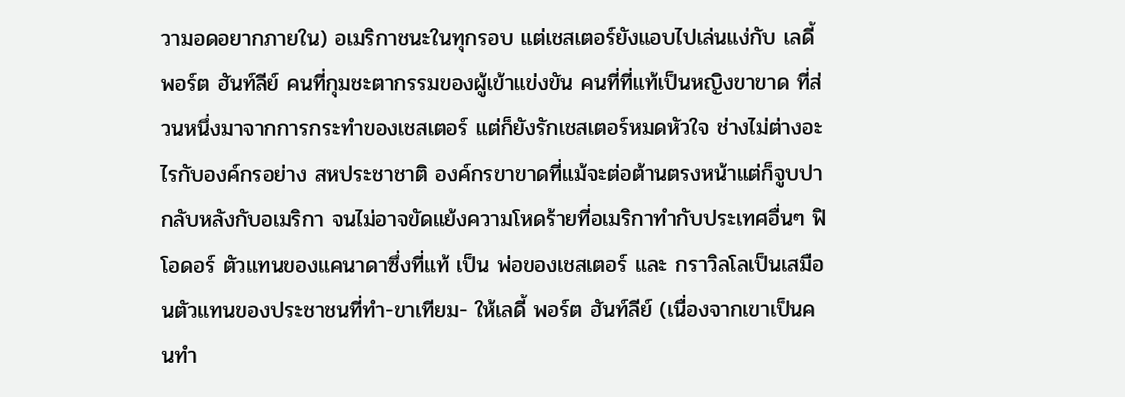วามอดอยากภายใน) อเมริกาชนะในทุกรอบ แต่เชสเตอร์ยังแอบไปเล่นแง่กับ เลดี้ พอร์ต ฮันท์ลีย์ คนที่กุมชะตากรรมของผู้เข้าแข่งขัน คนที่ที่แท้เป็นหญิงขาขาด ที่ส่วนหนึ่งมาจากการกระทำของเชสเตอร์ แต่ก็ยังรักเชสเตอร์หมดหัวใจ ช่างไม่ต่างอะไรกับองค์กรอย่าง สหประชาชาติ องค์กรขาขาดที่แม้จะต่อต้านตรงหน้าแต่ก็จูบปากลับหลังกับอเมริกา จนไม่อาจขัดแย้งความโหดร้ายที่อเมริกาทำกับประเทศอื่นๆ ฟิโอดอร์ ตัวแทนของแคนาดาซึ่งที่แท้ เป็น พ่อของเชสเตอร์ และ กราวิลโลเป็นเสมือนตัวแทนของประชาชนที่ทำ-ขาเทียม- ให้เลดี้ พอร์ต ฮันท์ลีย์ (เนื่องจากเขาเป็นคนทำ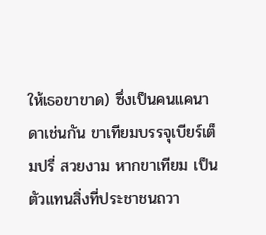ให้เธอขาขาด) ซึ่งเป็นคนแคนาดาเช่นกัน ขาเทียมบรรจุเบียร์เต็มปรี่ สวยงาม หากขาเทียม เป็นตัวแทนสิ่งที่ประชาชนถวา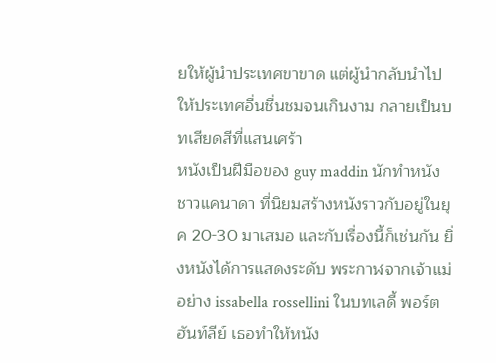ยให้ผู้นำประเทศขาขาด แต่ผู้นำกลับนำไปให้ประเทศอื่นชื่นชมจนเกินงาม กลายเป็นบทเสียดสีที่แสนเศร้า
หนังเป็นฝีมือของ guy maddin นักทำหนังชาวแคนาดา ที่นิยมสร้างหนังราวกับอยู่ในยุค 20-30 มาเสมอ และกับเรื่องนี้ก็เช่นกัน ยิ่งหนังได้การแสดงระดับ พระกาฬจากเจ้าแม่อย่าง issabella rossellini ในบทเลดี้ พอร์ต ฮันท์ลีย์ เธอทำให้หนัง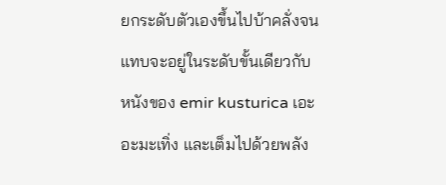ยกระดับตัวเองขึ้นไปบ้าคลั่งจนแทบจะอยู่ในระดับขั้นเดียวกับหนังของ emir kusturica เอะอะมะเทิ่ง และเต็มไปด้วยพลัง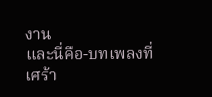งาน
และนี่คือ-บทเพลงที่เศร้า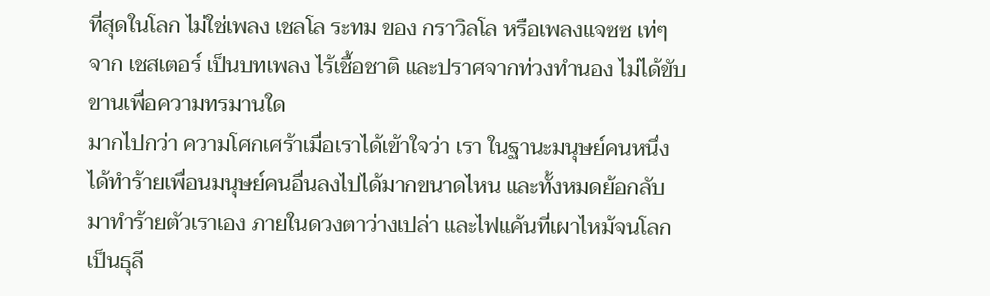ที่สุดในโลก ไม่ใช่เพลง เชลโล ระทม ของ กราวิลโล หรือเพลงแจซซ เท่ๆ จาก เชสเตอร์ เป็นบทเพลง ไร้เชื้อชาติ และปราศจากท่วงทำนอง ไม่ได้ขับขานเพื่อความทรมานใด
มากไปกว่า ความโศกเศร้าเมื่อเราได้เข้าใจว่า เรา ในฐานะมนุษย์คนหนึ่ง ได้ทำร้ายเพื่อนมนุษย์คนอื่นลงไปได้มากขนาดไหน และทั้งหมดย้อกลับมาทำร้ายตัวเราเอง ภายในดวงตาว่างเปล่า และไฟแค้นที่เผาไหม้จนโลกเป็นธุลี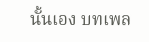นั้นเอง บทเพล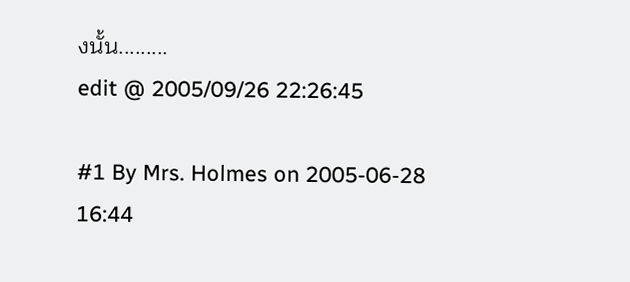งนั้น.........
edit @ 2005/09/26 22:26:45

#1 By Mrs. Holmes on 2005-06-28 16:44